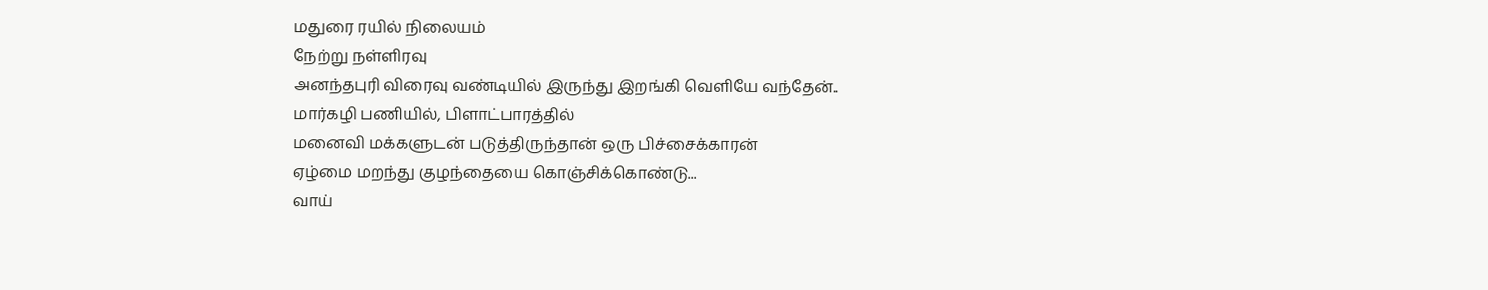மதுரை ரயில் நிலையம்
நேற்று நள்ளிரவு
அனந்தபுரி விரைவு வண்டியில் இருந்து இறங்கி வெளியே வந்தேன்..
மார்கழி பணியில், பிளாட்பாரத்தில்
மனைவி மக்களுடன் படுத்திருந்தான் ஒரு பிச்சைக்காரன்
ஏழ்மை மறந்து குழந்தையை கொஞ்சிக்கொண்டு...
வாய்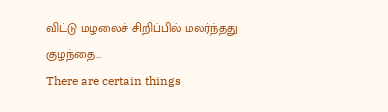விட்டு மழலைச் சிறிப்பில் மலர்ந்தது குழந்தை...
There are certain things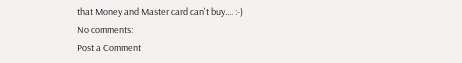that Money and Master card can't buy.... :-)
No comments:
Post a Comment